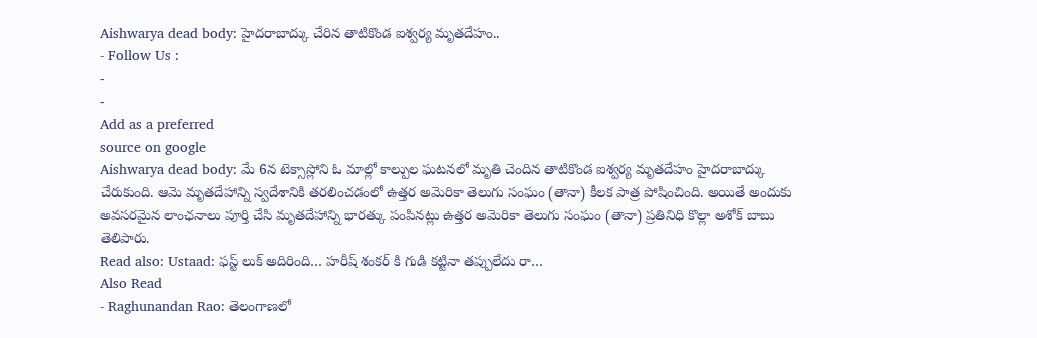Aishwarya dead body: హైదరాబాద్కు చేరిన తాటికొండ ఐశ్వర్య మృతదేహం..
- Follow Us :
-
-
Add as a preferred
source on google
Aishwarya dead body: మే 6న టెక్సాస్లోని ఓ మాల్లో కాల్పుల ఘటనలో మృతి చెందిన తాటికొండ ఐశ్వర్య మృతదేహం హైదరాబాద్కు చేరుకుంది. ఆమె మృతదేహాన్ని స్వదేశానికి తరలించడంలో ఉత్తర అమెరికా తెలుగు సంఘం (తానా) కీలక పాత్ర పోషించింది. అయితే అందుకు అవసరమైన లాంఛనాలు పూర్తి చేసి మృతదేహాన్ని భారత్కు పంపినట్లు ఉత్తర అమెరికా తెలుగు సంఘం (తానా) ప్రతినిధి కొల్లా అశోక్ బాబు తెలిపారు.
Read also: Ustaad: ఫస్ట్ లుక్ అదిరింది… హరీష్ శంకర్ కి గుడి కట్టినా తప్పులేదు రా…
Also Read
- Raghunandan Rao: తెలంగాణలో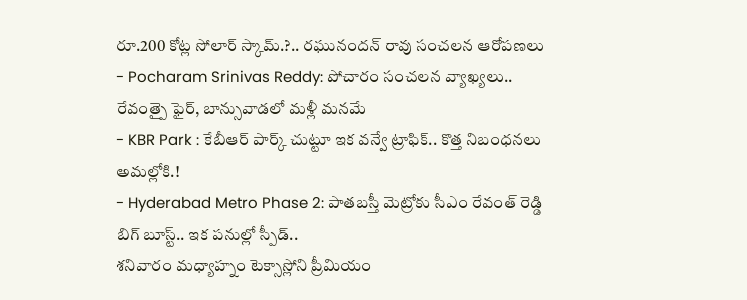రూ.200 కోట్ల సోలార్ స్కామ్.?.. రఘునందన్ రావు సంచలన ఆరోపణలు
- Pocharam Srinivas Reddy: పోచారం సంచలన వ్యాఖ్యలు.. రేవంత్పై ఫైర్, బాన్సువాడలో మళ్లీ మనమే
- KBR Park : కేబీఆర్ పార్క్ చుట్టూ ఇక వన్వే ట్రాఫిక్.. కొత్త నిబంధనలు అమల్లోకి.!
- Hyderabad Metro Phase 2: పాతబస్తీ మెట్రోకు సీఎం రేవంత్ రెడ్డి బిగ్ బూస్ట్.. ఇక పనుల్లో స్పీడ్..
శనివారం మధ్యాహ్నం టెక్సాస్లోని ప్రీమియం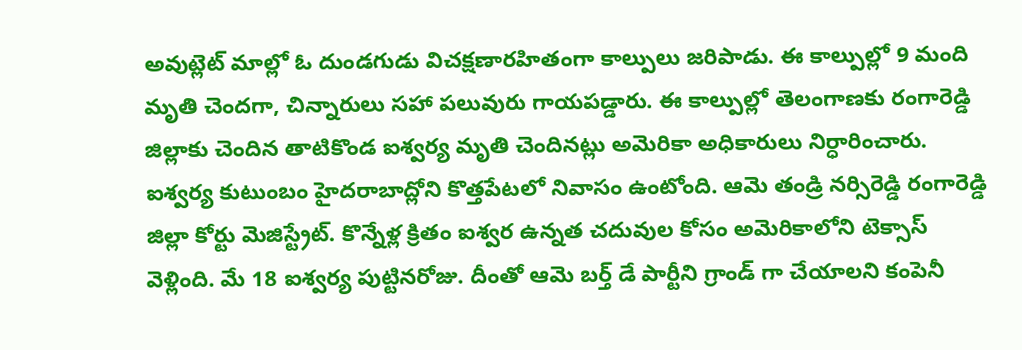అవుట్లెట్ మాల్లో ఓ దుండగుడు విచక్షణారహితంగా కాల్పులు జరిపాడు. ఈ కాల్పుల్లో 9 మంది మృతి చెందగా, చిన్నారులు సహా పలువురు గాయపడ్డారు. ఈ కాల్పుల్లో తెలంగాణకు రంగారెడ్డి జిల్లాకు చెందిన తాటికొండ ఐశ్వర్య మృతి చెందినట్లు అమెరికా అధికారులు నిర్ధారించారు. ఐశ్వర్య కుటుంబం హైదరాబాద్లోని కొత్తపేటలో నివాసం ఉంటోంది. ఆమె తండ్రి నర్సిరెడ్డి రంగారెడ్డి జిల్లా కోర్టు మెజిస్ట్రేట్. కొన్నేళ్ల క్రితం ఐశ్వర ఉన్నత చదువుల కోసం అమెరికాలోని టెక్సాస్ వెళ్లింది. మే 18 ఐశ్వర్య పుట్టినరోజు. దీంతో ఆమె బర్త్ డే పార్టీని గ్రాండ్ గా చేయాలని కంపెనీ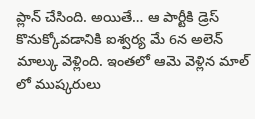ప్లాన్ చేసింది. అయితే… ఆ పార్టీకి డ్రెస్ కొనుక్కోవడానికి ఐశ్వర్య మే 6న అలెన్ మాల్కు వెళ్లింది. ఇంతలో ఆమె వెళ్లిన మాల్ లో ముష్కరులు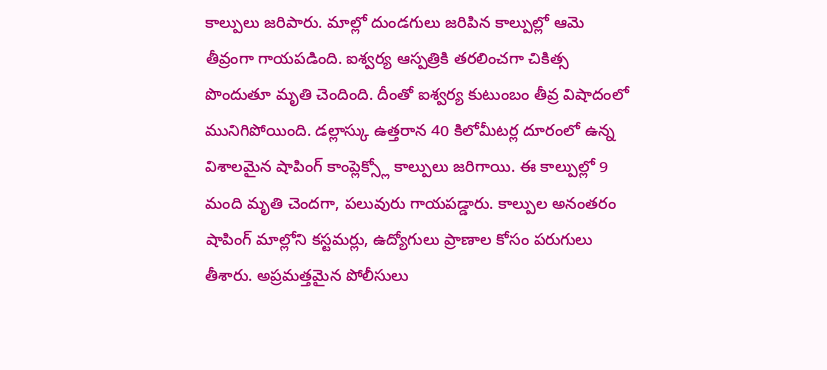కాల్పులు జరిపారు. మాల్లో దుండగులు జరిపిన కాల్పుల్లో ఆమె తీవ్రంగా గాయపడింది. ఐశ్వర్య ఆస్పత్రికి తరలించగా చికిత్స పొందుతూ మృతి చెందింది. దీంతో ఐశ్వర్య కుటుంబం తీవ్ర విషాదంలో మునిగిపోయింది. డల్లాస్కు ఉత్తరాన 40 కిలోమీటర్ల దూరంలో ఉన్న విశాలమైన షాపింగ్ కాంప్లెక్స్లో కాల్పులు జరిగాయి. ఈ కాల్పుల్లో 9 మంది మృతి చెందగా, పలువురు గాయపడ్డారు. కాల్పుల అనంతరం షాపింగ్ మాల్లోని కస్టమర్లు, ఉద్యోగులు ప్రాణాల కోసం పరుగులు తీశారు. అప్రమత్తమైన పోలీసులు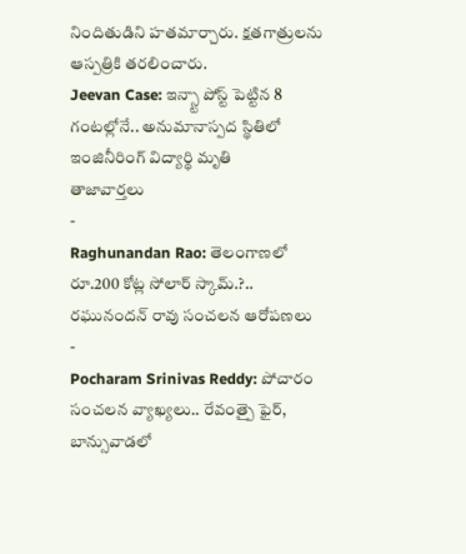నిందితుడిని హతమార్చారు. క్షతగాత్రులను ఆస్పత్రికి తరలించారు.
Jeevan Case: ఇన్స్టా పోస్ట్ పెట్టిన 8 గంటల్లోనే.. అనుమానాస్పద స్థితిలో ఇంజినీరింగ్ విద్యార్థి మృతి
తాజావార్తలు
-
Raghunandan Rao: తెలంగాణలో రూ.200 కోట్ల సోలార్ స్కామ్.?.. రఘునందన్ రావు సంచలన ఆరోపణలు
-
Pocharam Srinivas Reddy: పోచారం సంచలన వ్యాఖ్యలు.. రేవంత్పై ఫైర్, బాన్సువాడలో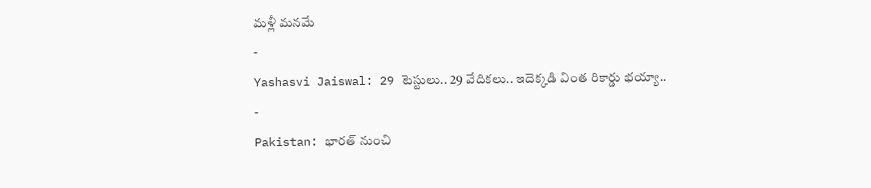మళ్లీ మనమే
-
Yashasvi Jaiswal: 29 టెస్టులు.. 29 వేదికలు.. ఇదెక్కడి వింత రికార్డు భయ్యా..
-
Pakistan: భారత్ నుంచి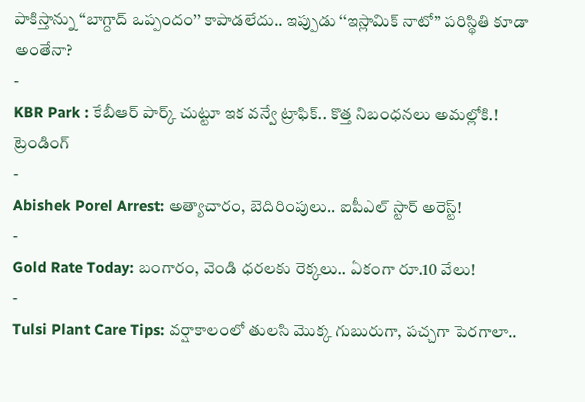పాకిస్తాన్ను ‘‘బాగ్దాద్ ఒప్పందం’’ కాపాడలేదు.. ఇప్పుడు ‘‘ఇస్లామిక్ నాటో’’ పరిస్థితి కూడా అంతేనా?
-
KBR Park : కేబీఆర్ పార్క్ చుట్టూ ఇక వన్వే ట్రాఫిక్.. కొత్త నిబంధనలు అమల్లోకి.!
ట్రెండింగ్
-
Abishek Porel Arrest: అత్యాచారం, బెదిరింపులు.. ఐపీఎల్ స్టార్ అరెస్ట్!
-
Gold Rate Today: బంగారం, వెండి ధరలకు రెక్కలు.. ఏకంగా రూ.10 వేలు!
-
Tulsi Plant Care Tips: వర్షాకాలంలో తులసి మొక్క గుబురుగా, పచ్చగా పెరగాలా..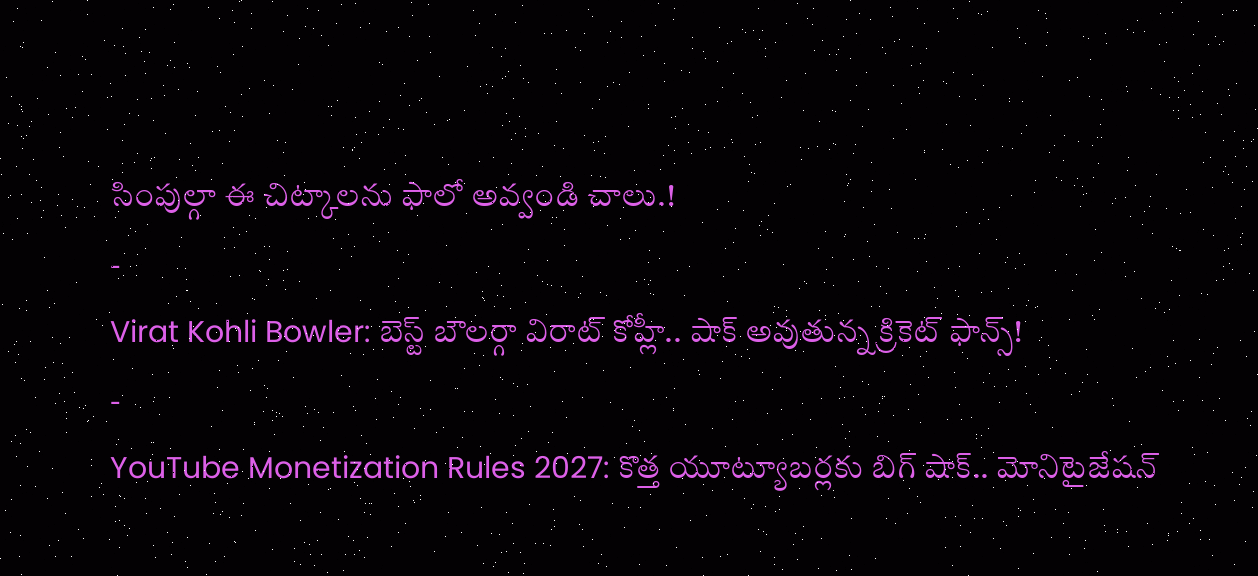సింపుల్గా ఈ చిట్కాలను ఫాలో అవ్వండి చాలు.!
-
Virat Kohli Bowler: బెస్ట్ బౌలర్గా విరాట్ కోహ్లీ.. షాక్ అవుతున్న క్రికెట్ ఫాన్స్!
-
YouTube Monetization Rules 2027: కొత్త యూట్యూబర్లకు బిగ్ షాక్.. మోనిటైజేషన్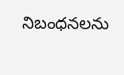నిబంధనలను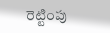రెట్టింపు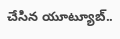చేసిన యూట్యూబ్..